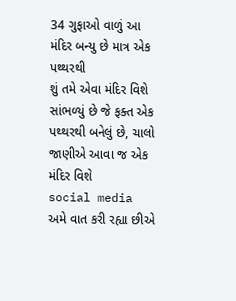34 ગુફાઓ વાળું આ મંદિર બન્યુ છે માત્ર એક પથ્થરથી
શું તમે એવા મંદિર વિશે સાંભળ્યું છે જે ફક્ત એક પથ્થરથી બનેલું છે, ચાલો જાણીએ આવા જ એક મંદિર વિશે
social media
અમે વાત કરી રહ્યા છીએ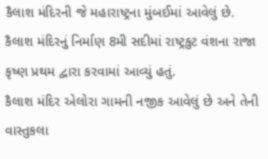કૈલાશ મંદિરની જે મહારાષ્ટ્રના મુંબઈમાં આવેલું છે.
કૈલાશ મંદિરનું નિર્માણ 8મી સદીમાં રાષ્ટ્રકુટ વંશના રાજા કૃષ્ણ પ્રથમ દ્વારા કરવામાં આવ્યું હતું.
કૈલાશ મંદિર એલોરા ગામની નજીક આવેલું છે અને તેની વાસ્તુકલા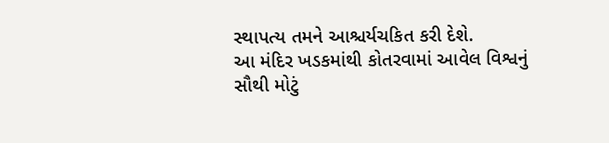સ્થાપત્ય તમને આશ્ચર્યચકિત કરી દેશે.
આ મંદિર ખડકમાંથી કોતરવામાં આવેલ વિશ્વનું સૌથી મોટું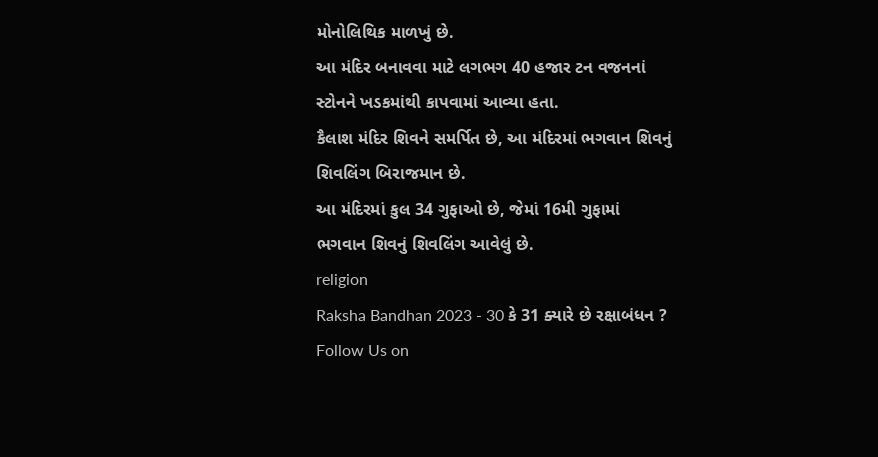મોનોલિથિક માળખું છે.
આ મંદિર બનાવવા માટે લગભગ 40 હજાર ટન વજનનાં સ્ટોનને ખડકમાંથી કાપવામાં આવ્યા હતા.
કૈલાશ મંદિર શિવને સમર્પિત છે, આ મંદિરમાં ભગવાન શિવનું શિવલિંગ બિરાજમાન છે.
આ મંદિરમાં કુલ 34 ગુફાઓ છે, જેમાં 16મી ગુફામાં ભગવાન શિવનું શિવલિંગ આવેલું છે.
religion
Raksha Bandhan 2023 - 30 કે 31 ક્યારે છે રક્ષાબંધન ?
Follow Us on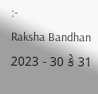:-
Raksha Bandhan 2023 - 30 કે 31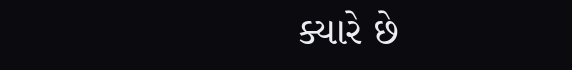ક્યારે છે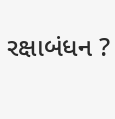રક્ષાબંધન ?